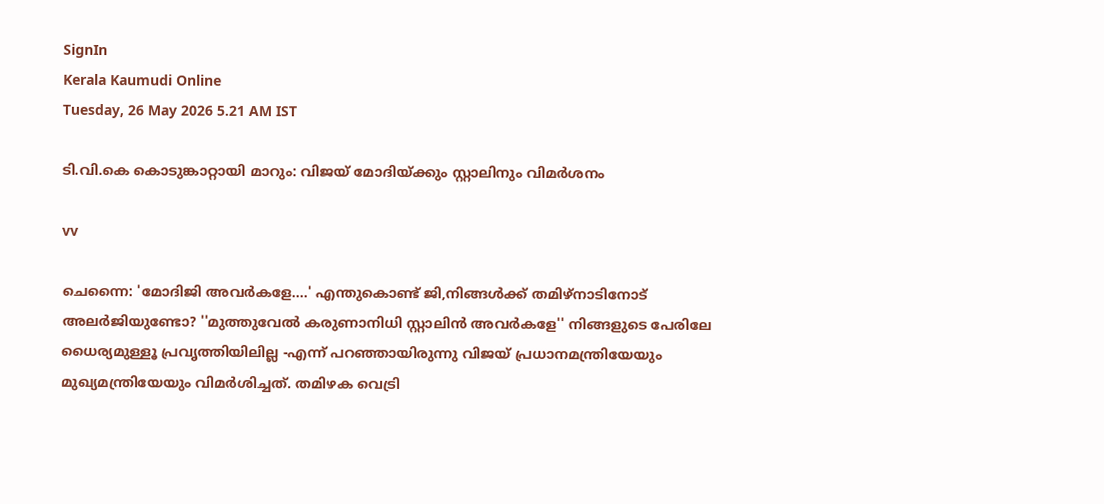SignIn
Kerala Kaumudi Online
Tuesday, 26 May 2026 5.21 AM IST

ടി.വി.കെ കൊടുങ്കാറ്റായി മാറും: വിജയ് മോദിയ്ക്കും സ്റ്റാലിനും വിമർശനം

vv

ചെന്നൈ: 'മോദിജി അവർകളേ....' എന്തുകൊണ്ട് ജി,നിങ്ങൾക്ക് തമിഴ്നാടിനോട് അലർജിയുണ്ടോ? ''മുത്തുവേൽ കരുണാനിധി സ്റ്റാലിൻ അവർകളേ'' നിങ്ങളുടെ പേരിലേ ധൈര്യമുള്ളൂ പ്രവൃത്തിയിലില്ല -എന്ന് പറഞ്ഞായിരുന്നു വിജയ് പ്രധാനമന്ത്രിയേയും മുഖ്യമന്ത്രിയേയും വിമർശിച്ചത്. തമിഴക വെട്രി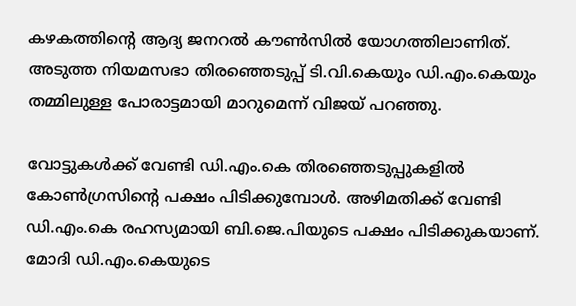കഴകത്തിന്റെ ആദ്യ ജനറൽ കൗൺസിൽ യോഗത്തിലാണിത്. അടുത്ത നിയമസഭാ തിരഞ്ഞെടുപ്പ് ടി.വി.കെയും ‌ഡി.എം.കെയും തമ്മിലുള്ള പോരാട്ടമായി മാറുമെന്ന് വിജയ് പറഞ്ഞു.

വോട്ടുകൾക്ക് വേണ്ടി ഡി.എം.കെ തിരഞ്ഞെടുപ്പുകളിൽ കോൺഗ്രസിന്റെ പക്ഷം പിടിക്കുമ്പോൾ. അഴിമതിക്ക് വേണ്ടി ഡി.എം.കെ രഹസ്യമായി ബി.ജെ.പിയുടെ പക്ഷം പിടിക്കുകയാണ്. മോദി ഡി.എം.കെയുടെ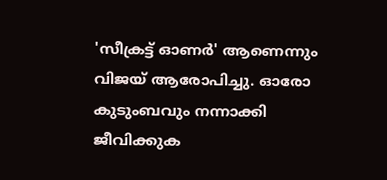'സീക്രട്ട് ഓണർ' ആണെന്നും വിജയ് ആരോപിച്ചു. ഓരോ കുടുംബവും നന്നാക്കി ജീവിക്കുക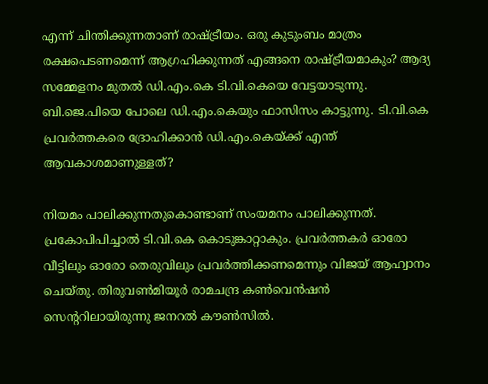എന്ന് ചിന്തിക്കുന്നതാണ് രാഷ്ട്രീയം. ഒരു കുടുംബം മാത്രം രക്ഷപെടണമെന്ന് ആഗ്രഹിക്കുന്നത് എങ്ങനെ രാഷ്ട്രീയമാകും? ആദ്യ സമ്മേളനം മുതൽ ഡി.എം.കെ ടി.വി.കെയെ വേട്ടയാടുന്നു. ബി.ജെ.പിയെ പോലെ ഡി.എം.കെയും ഫാസിസം കാട്ടുന്നു. ടി.വി.കെ പ്രവർത്തകരെ ദ്രോഹിക്കാൻ ഡി.എം.കെയ്ക്ക് എന്ത് ആവകാശമാണുള്ളത്?

നിയമം പാലിക്കുന്നതുകൊണ്ടാണ് സംയമനം പാലിക്കുന്നത്. പ്രകോപിപിച്ചാൽ ടി.വി.കെ കൊടുങ്കാറ്റാകും. പ്രവർത്തകർ ഓരോ വീട്ടിലും ഓരോ തെരുവിലും പ്രവർത്തിക്കണമെന്നും വിജയ് ആഹ്വാനം ചെയ്തു. തിരുവൺമിയൂർ രാമചന്ദ്ര കൺവെൻഷൻ സെന്ററിലായിരുന്നു ജനറൽ കൗൺസിൽ.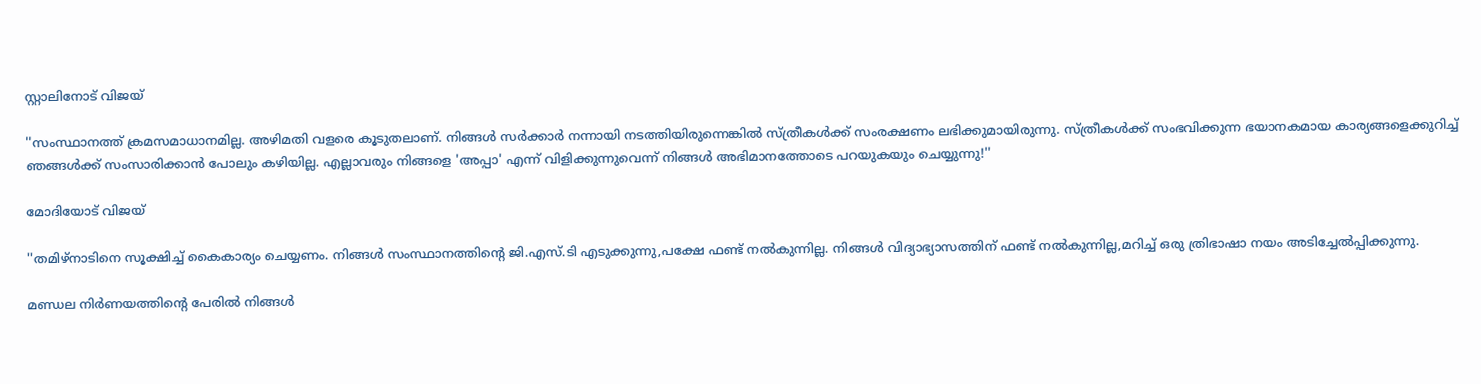സ്റ്റാലിനോട് വിജയ്

''സംസ്ഥാനത്ത് ക്രമസമാധാനമില്ല. അഴിമതി വളരെ കൂടുതലാണ്. നിങ്ങൾ സർക്കാർ നന്നായി നടത്തിയിരുന്നെങ്കിൽ സ്ത്രീകൾക്ക് സംരക്ഷണം ലഭിക്കുമായിരുന്നു. സ്ത്രീകൾക്ക് സംഭവിക്കുന്ന ഭയാനകമായ കാര്യങ്ങളെക്കുറിച്ച് ഞങ്ങൾക്ക് സംസാരിക്കാൻ പോലും കഴിയില്ല. എല്ലാവരും നിങ്ങളെ 'അപ്പാ' എന്ന് വിളിക്കുന്നുവെന്ന് നിങ്ങൾ അഭിമാനത്തോടെ പറയുകയും ചെയ്യുന്നു!''

മോദിയോട് വിജയ്

''തമിഴ്നാടിനെ സൂക്ഷിച്ച് കൈകാര്യം ചെയ്യണം. നിങ്ങൾ സംസ്ഥാനത്തിന്റെ ജി.എസ്.ടി എടുക്കുന്നു,പക്ഷേ ഫണ്ട് നൽകുന്നില്ല. നിങ്ങൾ വിദ്യാഭ്യാസത്തിന് ഫണ്ട് നൽകുന്നില്ല,മറിച്ച് ഒരു ത്രിഭാഷാ നയം അടിച്ചേൽപ്പിക്കുന്നു.

മണ്ഡല നിർണയത്തിന്റെ പേരിൽ നിങ്ങൾ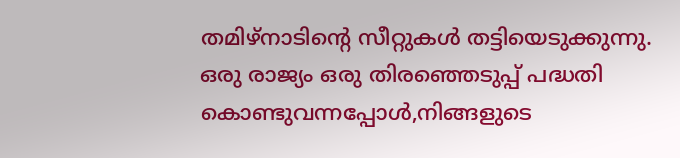തമിഴ്നാടിന്റെ സീറ്റുകൾ തട്ടിയെടുക്കുന്നു. ഒരു രാജ്യം ഒരു തിരഞ്ഞെടുപ്പ് പദ്ധതി കൊണ്ടുവന്നപ്പോൾ,നിങ്ങളുടെ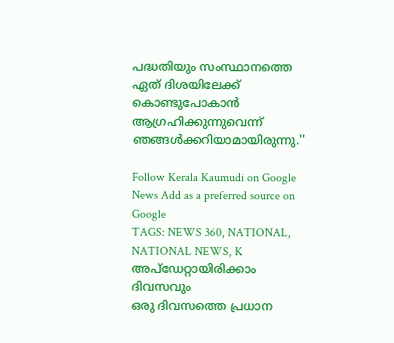പദ്ധതിയും സംസ്ഥാനത്തെ ഏത് ദിശയിലേക്ക് കൊണ്ടുപോകാൻ ആഗ്രഹിക്കുന്നുവെന്ന് ഞങ്ങൾക്കറിയാമായിരുന്നു.''

Follow Kerala Kaumudi on Google News Add as a preferred source on Google
TAGS: NEWS 360, NATIONAL, NATIONAL NEWS, K
അപ്ഡേറ്റായിരിക്കാം ദിവസവും
ഒരു ദിവസത്തെ പ്രധാന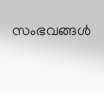സംഭവങ്ങൾ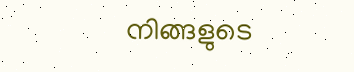നിങ്ങളുടെ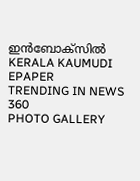ഇൻബോക്സിൽ
KERALA KAUMUDI EPAPER
TRENDING IN NEWS 360
PHOTO GALLERY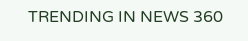TRENDING IN NEWS 360